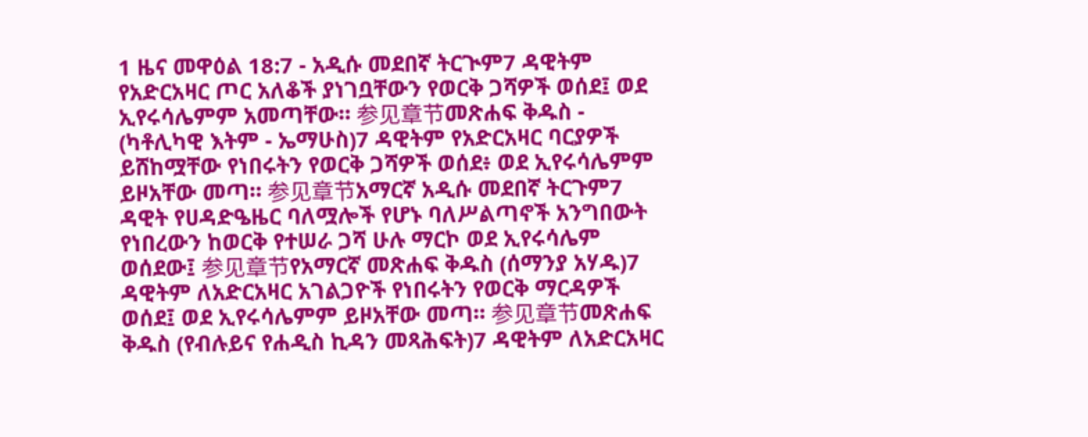1 ዜና መዋዕል 18:7 - አዲሱ መደበኛ ትርጒም7 ዳዊትም የአድርአዛር ጦር አለቆች ያነገቧቸውን የወርቅ ጋሻዎች ወሰደ፤ ወደ ኢየሩሳሌምም አመጣቸው። 参见章节መጽሐፍ ቅዱስ - (ካቶሊካዊ እትም - ኤማሁስ)7 ዳዊትም የአድርአዛር ባርያዎች ይሸከሟቸው የነበሩትን የወርቅ ጋሻዎች ወሰደ፥ ወደ ኢየሩሳሌምም ይዞአቸው መጣ። 参见章节አማርኛ አዲሱ መደበኛ ትርጉም7 ዳዊት የሀዳድዔዜር ባለሟሎች የሆኑ ባለሥልጣኖች አንግበውት የነበረውን ከወርቅ የተሠራ ጋሻ ሁሉ ማርኮ ወደ ኢየሩሳሌም ወሰደው፤ 参见章节የአማርኛ መጽሐፍ ቅዱስ (ሰማንያ አሃዱ)7 ዳዊትም ለአድርአዛር አገልጋዮች የነበሩትን የወርቅ ማርዳዎች ወሰደ፤ ወደ ኢየሩሳሌምም ይዞአቸው መጣ። 参见章节መጽሐፍ ቅዱስ (የብሉይና የሐዲስ ኪዳን መጻሕፍት)7 ዳዊትም ለአድርአዛር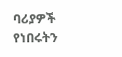ባሪያዎች የነበሩትን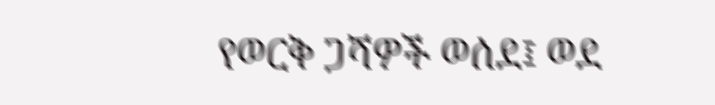የወርቅ ጋሻዎች ወሰደ፤ ወደ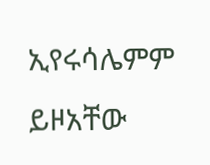ኢየሩሳሌምም ይዞአቸው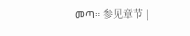መጣ። 参见章节 |